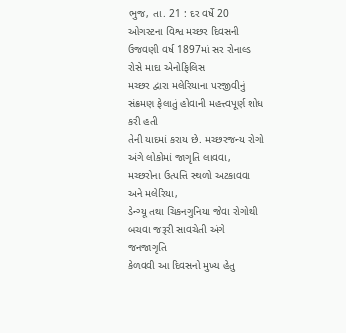ભુજ, તા. 21 : દર વર્ષે 20 ઓગસ્ટના વિશ્વ મચ્છર દિવસની
ઉજવણી વર્ષ 1897માં સર રોનાલ્ડ રોસે માદા એનોફિલિસ
મચ્છર દ્વારા મલેરિયાના પરજીવીનું સંક્રમણ ફેલાતું હોવાની મહત્ત્વપૂર્ણ શોધ કરી હતી
તેની યાદમાં કરાય છે. મચ્છરજન્ય રોગો અંગે લોકોમાં જાગૃતિ લાવવા, મચ્છરોના ઉત્પત્તિ સ્થળો અટકાવવા અને મલેરિયા,
ડેન્ગ્યૂ તથા ચિકનગુનિયા જેવા રોગોથી બચવા જરૂરી સાવચેતી અંગે જનજાગૃતિ
કેળવવી આ દિવસનો મુખ્ય હેતુ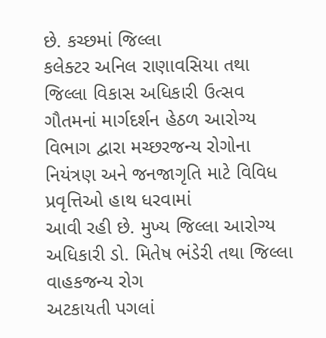છે. કચ્છમાં જિલ્લા
કલેક્ટર અનિલ રાણાવસિયા તથા જિલ્લા વિકાસ અધિકારી ઉત્સવ ગૌતમનાં માર્ગદર્શન હેઠળ આરોગ્ય
વિભાગ દ્વારા મચ્છરજન્ય રોગોના નિયંત્રણ અને જનજાગૃતિ માટે વિવિધ પ્રવૃત્તિઓ હાથ ધરવામાં
આવી રહી છે. મુખ્ય જિલ્લા આરોગ્ય અધિકારી ડો. મિતેષ ભંડેરી તથા જિલ્લા વાહકજન્ય રોગ
અટકાયતી પગલાં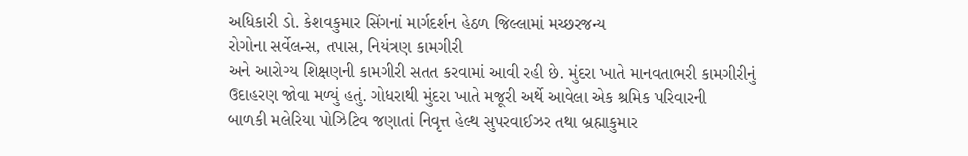અધિકારી ડો. કેશવકુમાર સિંગનાં માર્ગદર્શન હેઠળ જિલ્લામાં મચ્છરજન્ય
રોગોના સર્વેલન્સ, તપાસ, નિયંત્રણ કામગીરી
અને આરોગ્ય શિક્ષણની કામગીરી સતત કરવામાં આવી રહી છે. મુંદરા ખાતે માનવતાભરી કામગીરીનું
ઉદાહરણ જોવા મળ્યું હતું. ગોધરાથી મુંદરા ખાતે મજૂરી અર્થે આવેલા એક શ્રમિક પરિવારની
બાળકી મલેરિયા પોઝિટિવ જણાતાં નિવૃત્ત હેલ્થ સુપરવાઈઝર તથા બ્રહ્માકુમાર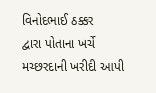વિનોદભાઈ ઠક્કર
દ્વારા પોતાના ખર્ચે મચ્છરદાની ખરીદી આપી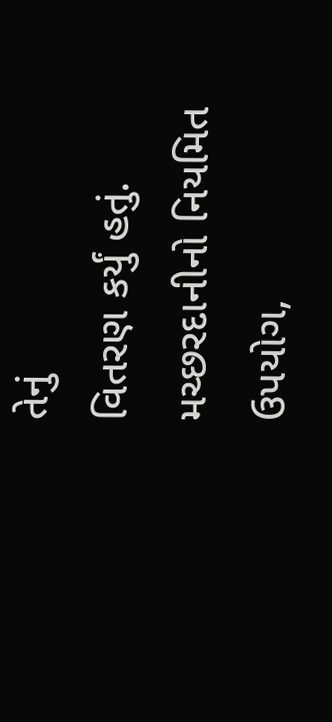તેનું
વિતરણ કર્યું હતું. મચ્છરદાનીનો નિયમિત ઉપયોગ,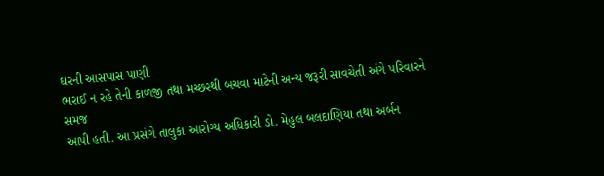ઘરની આસપાસ પાણી
ભરાઈ ન રહે તેની કાળજી તથા મચ્છરથી બચવા માટેની અન્ય જરૂરી સાવચેતી અંગે પરિવારને સમજ
આપી હતી. આ પ્રસંગે તાલુકા આરોગ્ય અધિકારી ડો. મેહુલ બલદાણિયા તથા અર્બન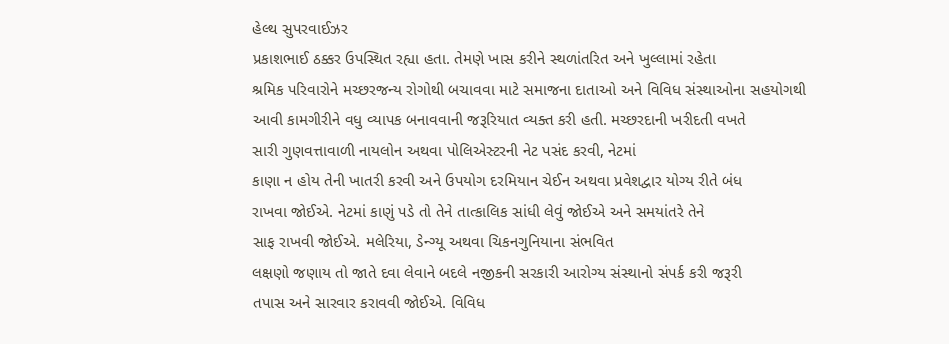હેલ્થ સુપરવાઈઝર
પ્રકાશભાઈ ઠક્કર ઉપસ્થિત રહ્યા હતા. તેમણે ખાસ કરીને સ્થળાંતરિત અને ખુલ્લામાં રહેતા
શ્રમિક પરિવારોને મચ્છરજન્ય રોગોથી બચાવવા માટે સમાજના દાતાઓ અને વિવિધ સંસ્થાઓના સહયોગથી
આવી કામગીરીને વધુ વ્યાપક બનાવવાની જરૂરિયાત વ્યક્ત કરી હતી. મચ્છરદાની ખરીદતી વખતે
સારી ગુણવત્તાવાળી નાયલોન અથવા પોલિએસ્ટરની નેટ પસંદ કરવી, નેટમાં
કાણા ન હોય તેની ખાતરી કરવી અને ઉપયોગ દરમિયાન ચેઈન અથવા પ્રવેશદ્વાર યોગ્ય રીતે બંધ
રાખવા જોઈએ. નેટમાં કાણું પડે તો તેને તાત્કાલિક સાંધી લેવું જોઈએ અને સમયાંતરે તેને
સાફ રાખવી જોઈએ. મલેરિયા, ડેન્ગ્યૂ અથવા ચિકનગુનિયાના સંભવિત
લક્ષણો જણાય તો જાતે દવા લેવાને બદલે નજીકની સરકારી આરોગ્ય સંસ્થાનો સંપર્ક કરી જરૂરી
તપાસ અને સારવાર કરાવવી જોઈએ. વિવિધ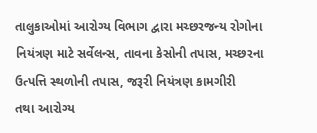તાલુકાઓમાં આરોગ્ય વિભાગ દ્વારા મચ્છરજન્ય રોગોના
નિયંત્રણ માટે સર્વેલન્સ, તાવના કેસોની તપાસ, મચ્છરના ઉત્પત્તિ સ્થળોની તપાસ, જરૂરી નિયંત્રણ કામગીરી
તથા આરોગ્ય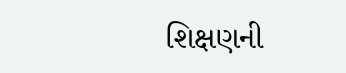શિક્ષણની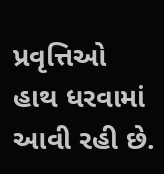પ્રવૃત્તિઓ હાથ ધરવામાં આવી રહી છે.